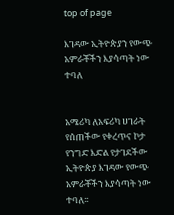top of page

እገዳው ኢትዮጵያን የውጭ አምራቾችን እያሳጣት ነው ተባለ


አሜሪካ ለአፍሪካ ሀገራት የሰጠችው የቀረጥና ኮታ የንግድ እድል የታገደችው ኢትዮጵያ እገዳው የውጭ አምራቾችን እያሳጣት ነው ተባለ፡፡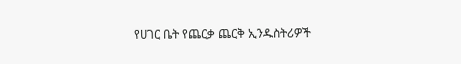የሀገር ቤት የጨርቃ ጨርቅ ኢንዱስትሪዎች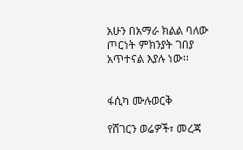አሁን በአማራ ክልል ባለው ጦርነት ምክንያት ገበያ አጥተናል እያሉ ነው፡፡


ፋሲካ ሙሉወርቅ

የሸገርን ወሬዎች፣ መረጃ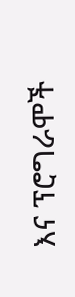እና ፕሮግራሞች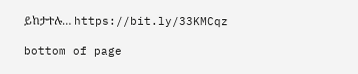ይከታተሉ… https://bit.ly/33KMCqz

bottom of page